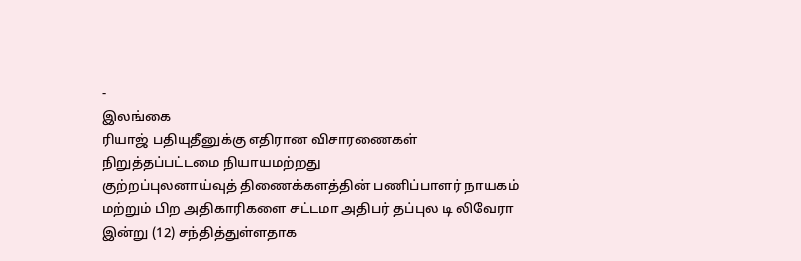-
இலங்கை
ரியாஜ் பதியுதீனுக்கு எதிரான விசாரணைகள் நிறுத்தப்பட்டமை நியாயமற்றது
குற்றப்புலனாய்வுத் திணைக்களத்தின் பணிப்பாளர் நாயகம் மற்றும் பிற அதிகாரிகளை சட்டமா அதிபர் தப்புல டி லிவேரா இன்று (12) சந்தித்துள்ளதாக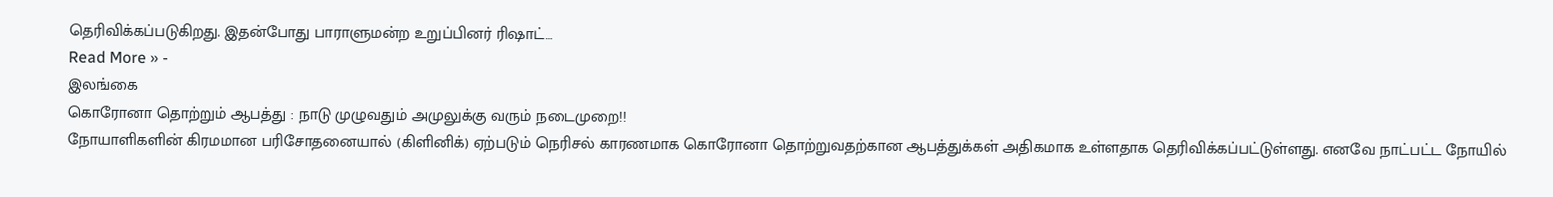தெரிவிக்கப்படுகிறது. இதன்போது பாராளுமன்ற உறுப்பினர் ரிஷாட்…
Read More » -
இலங்கை
கொரோனா தொற்றும் ஆபத்து : நாடு முழுவதும் அமுலுக்கு வரும் நடைமுறை!!
நோயாளிகளின் கிரமமான பரிசோதனையால் (கிளினிக்) ஏற்படும் நெரிசல் காரணமாக கொரோனா தொற்றுவதற்கான ஆபத்துக்கள் அதிகமாக உள்ளதாக தெரிவிக்கப்பட்டுள்ளது. எனவே நாட்பட்ட நோயில்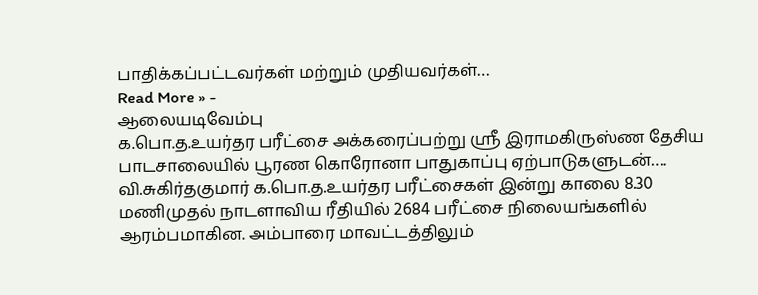பாதிக்கப்பட்டவர்கள் மற்றும் முதியவர்கள்…
Read More » -
ஆலையடிவேம்பு
க.பொ.த.உயர்தர பரீட்சை அக்கரைப்பற்று ஸ்ரீ இராமகிருஸ்ண தேசிய பாடசாலையில் பூரண கொரோனா பாதுகாப்பு ஏற்பாடுகளுடன்….
வி.சுகிர்தகுமார் க.பொ.த.உயர்தர பரீட்சைகள் இன்று காலை 8.30 மணிமுதல் நாடளாவிய ரீதியில் 2684 பரீட்சை நிலையங்களில் ஆரம்பமாகின. அம்பாரை மாவட்டத்திலும்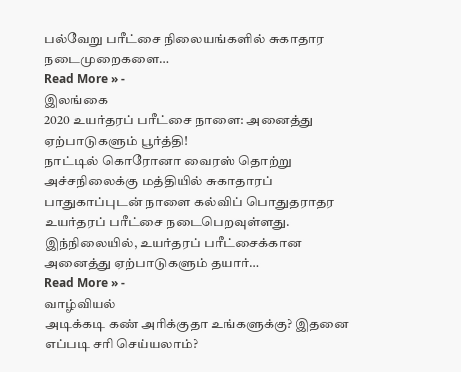பல்வேறு பரீட்சை நிலையங்களில் சுகாதார நடைமுறைகளை…
Read More » -
இலங்கை
2020 உயர்தரப் பரீட்சை நாளை: அனைத்து ஏற்பாடுகளும் பூர்த்தி!
நாட்டில் கொரோனா வைரஸ் தொற்று அச்சநிலைக்கு மத்தியில் சுகாதாரப் பாதுகாப்புடன் நாளை கல்விப் பொதுதராதர உயர்தரப் பரீட்சை நடைபெறவுள்ளது. இந்நிலையில், உயர்தரப் பரீட்சைக்கான அனைத்து ஏற்பாடுகளும் தயார்…
Read More » -
வாழ்வியல்
அடிக்கடி கண் அரிக்குதா உங்களுக்கு? இதனை எப்படி சரி செய்யலாம்?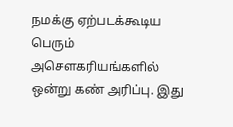நமக்கு ஏற்படக்கூடிய பெரும் அசௌகரியங்களில் ஒன்று கண் அரிப்பு. இது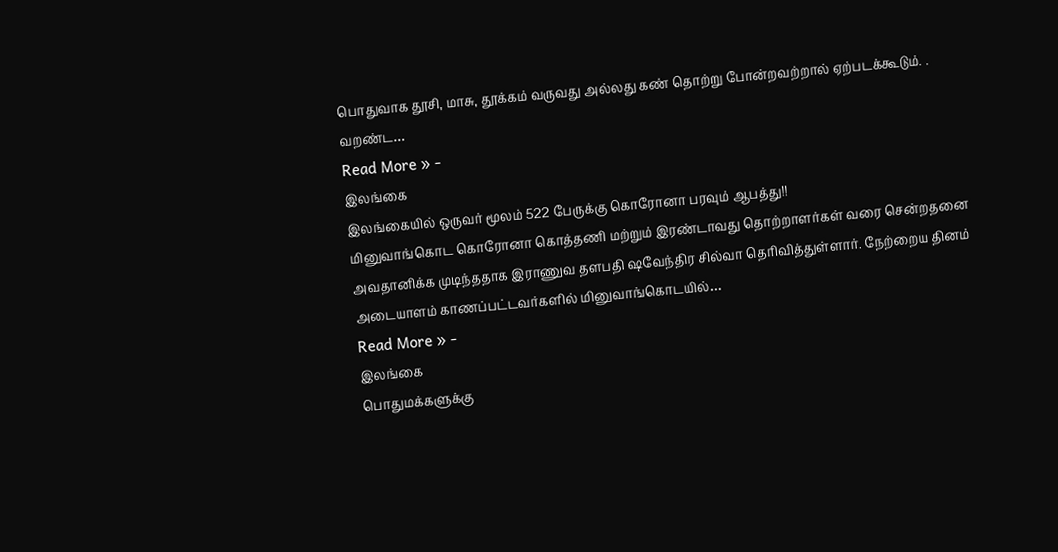பொதுவாக தூசி, மாசு, தூக்கம் வருவது அல்லது கண் தொற்று போன்றவற்றால் ஏற்படக்கூடும். . வறண்ட…
Read More » -
இலங்கை
இலங்கையில் ஒருவர் மூலம் 522 பேருக்கு கொரோனா பரவும் ஆபத்து!!
மினுவாங்கொட கொரோனா கொத்தணி மற்றும் இரண்டாவது தொற்றாளர்கள் வரை சென்றதனை அவதானிக்க முடிந்ததாக இராணுவ தளபதி ஷவேந்திர சில்வா தெரிவித்துள்ளார். நேற்றைய தினம் அடையாளம் காணப்பட்டவர்களில் மினுவாங்கொடயில்…
Read More » -
இலங்கை
பொதுமக்களுக்கு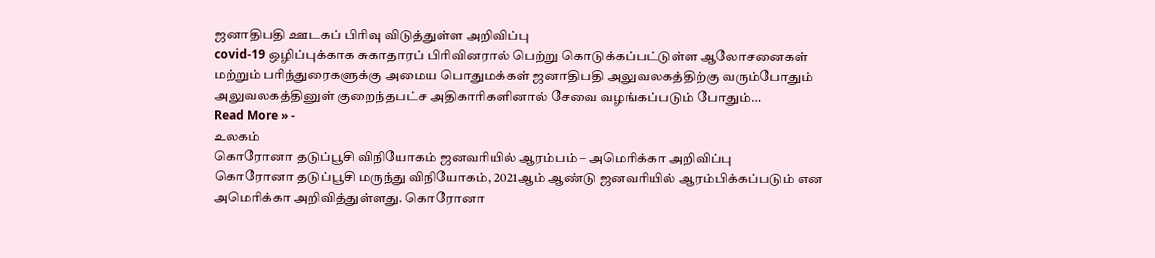ஜனாதிபதி ஊடகப் பிரிவு விடுத்துள்ள அறிவிப்பு
covid-19 ஒழிப்புக்காக சுகாதாரப் பிரிவினரால் பெற்று கொடுக்கப்பட்டுள்ள ஆலோசனைகள் மற்றும் பரிந்துரைகளுக்கு அமைய பொதுமக்கள் ஜனாதிபதி அலுவலகத்திற்கு வரும்போதும் அலுவலகத்தினுள் குறைந்தபட்ச அதிகாரிகளினால் சேவை வழங்கப்படும் போதும்…
Read More » -
உலகம்
கொரோனா தடுப்பூசி விநியோகம் ஜனவரியில் ஆரம்பம் – அமெரிக்கா அறிவிப்பு
கொரோனா தடுப்பூசி மருந்து விநியோகம், 2021ஆம் ஆண்டு ஜனவரியில் ஆரம்பிக்கப்படும் என அமெரிக்கா அறிவித்துள்ளது. கொரோனா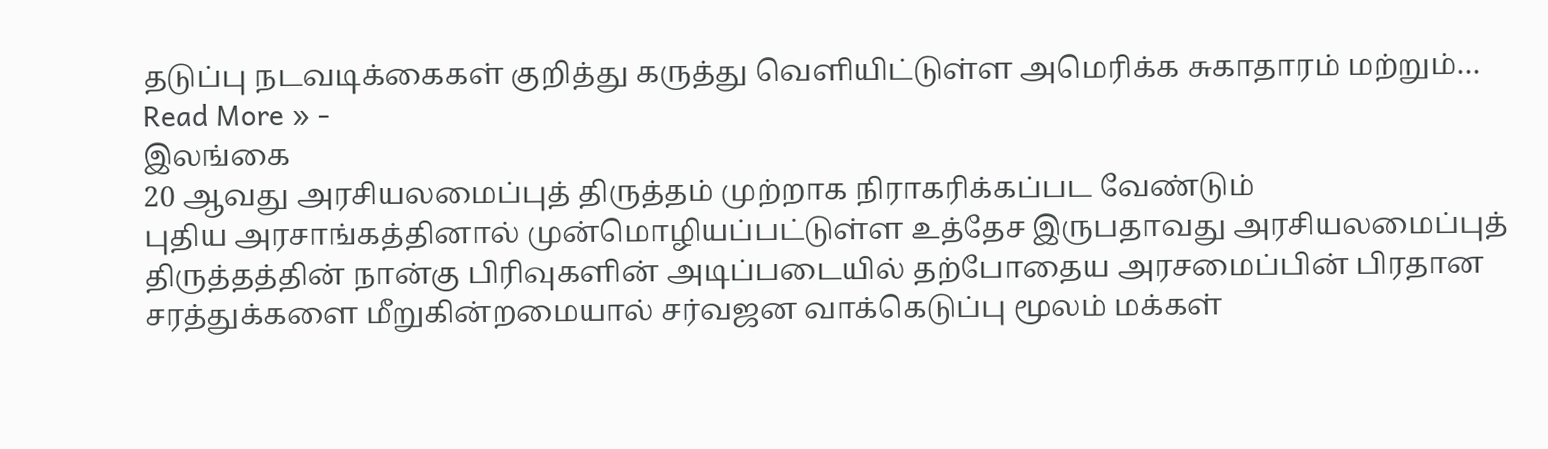தடுப்பு நடவடிக்கைகள் குறித்து கருத்து வெளியிட்டுள்ள அமெரிக்க சுகாதாரம் மற்றும்…
Read More » -
இலங்கை
20 ஆவது அரசியலமைப்புத் திருத்தம் முற்றாக நிராகரிக்கப்பட வேண்டும்
புதிய அரசாங்கத்தினால் முன்மொழியப்பட்டுள்ள உத்தேச இருபதாவது அரசியலமைப்புத் திருத்தத்தின் நான்கு பிரிவுகளின் அடிப்படையில் தற்போதைய அரசமைப்பின் பிரதான சரத்துக்களை மீறுகின்றமையால் சர்வஜன வாக்கெடுப்பு மூலம் மக்கள்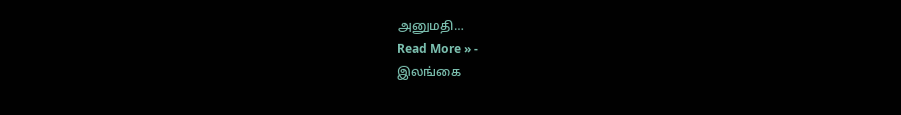அனுமதி…
Read More » -
இலங்கை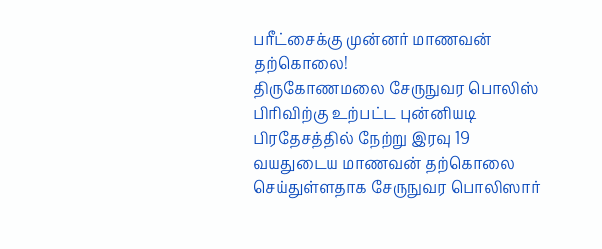பரீட்சைக்கு முன்னர் மாணவன் தற்கொலை!
திருகோணமலை சேருநுவர பொலிஸ் பிரிவிற்கு உற்பட்ட புன்னியடி பிரதேசத்தில் நேற்று இரவு 19 வயதுடைய மாணவன் தற்கொலை செய்துள்ளதாக சேருநுவர பொலிஸார்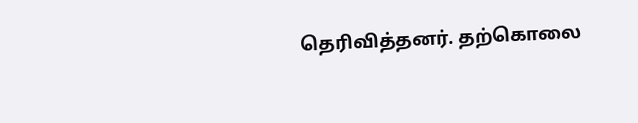தெரிவித்தனர். தற்கொலை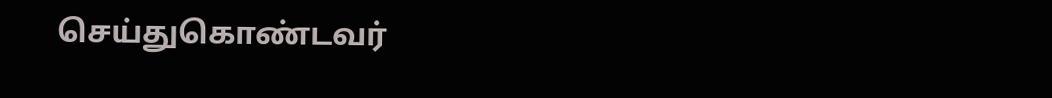செய்துகொண்டவர்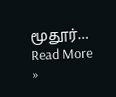மூதூர்…
Read More »